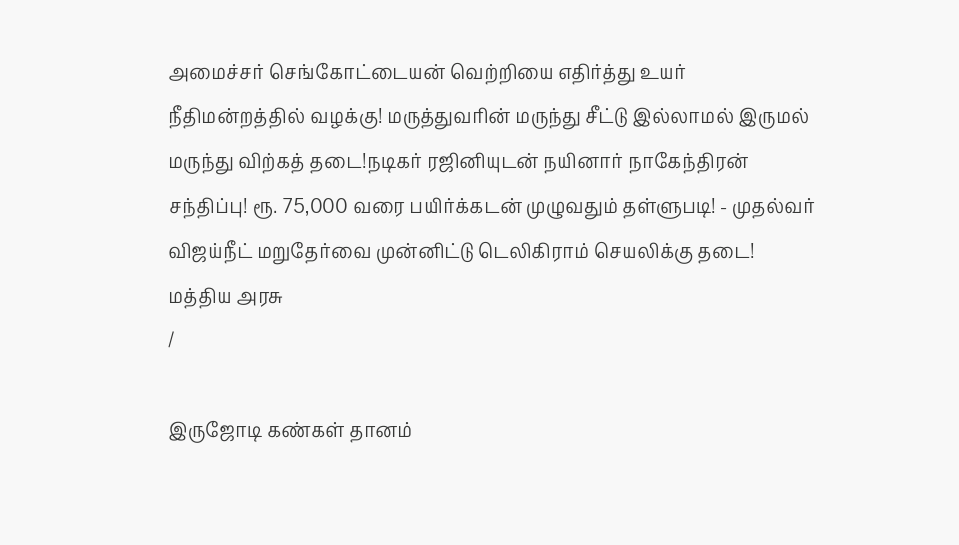அமைச்சர் செங்கோட்டையன் வெற்றியை எதிர்த்து உயர் நீதிமன்றத்தில் வழக்கு! மருத்துவரின் மருந்து சீட்டு இல்லாமல் இருமல் மருந்து விற்கத் தடை!நடிகர் ரஜினியுடன் நயினார் நாகேந்திரன் சந்திப்பு! ரூ. 75,000 வரை பயிர்க்கடன் முழுவதும் தள்ளுபடி! - முதல்வர் விஜய்நீட் மறுதேர்வை முன்னிட்டு டெலிகிராம் செயலிக்கு தடை! மத்திய அரசு
/

இருஜோடி கண்கள் தானம்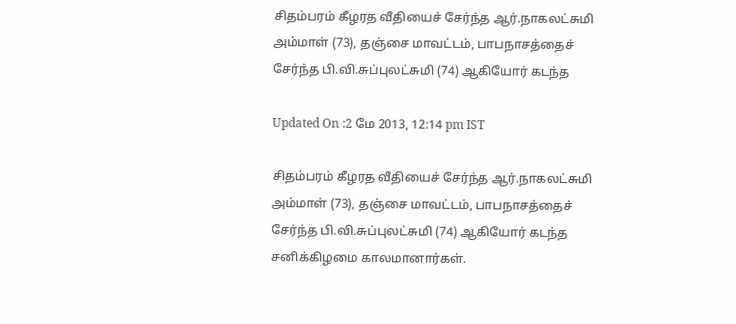சிதம்பரம் கீழரத வீதியைச் சேர்ந்த ஆர்.நாகலட்சுமி அம்மாள் (73), தஞ்சை மாவட்டம், பாபநாசத்தைச் சேர்ந்த பி.வி.சுப்புலட்சுமி (74) ஆகியோர் கடந்த

Updated On :2 மே 2013, 12:14 pm IST

சிதம்பரம் கீழரத வீதியைச் சேர்ந்த ஆர்.நாகலட்சுமி அம்மாள் (73), தஞ்சை மாவட்டம், பாபநாசத்தைச் சேர்ந்த பி.வி.சுப்புலட்சுமி (74) ஆகியோர் கடந்த சனிக்கிழமை காலமானார்கள்.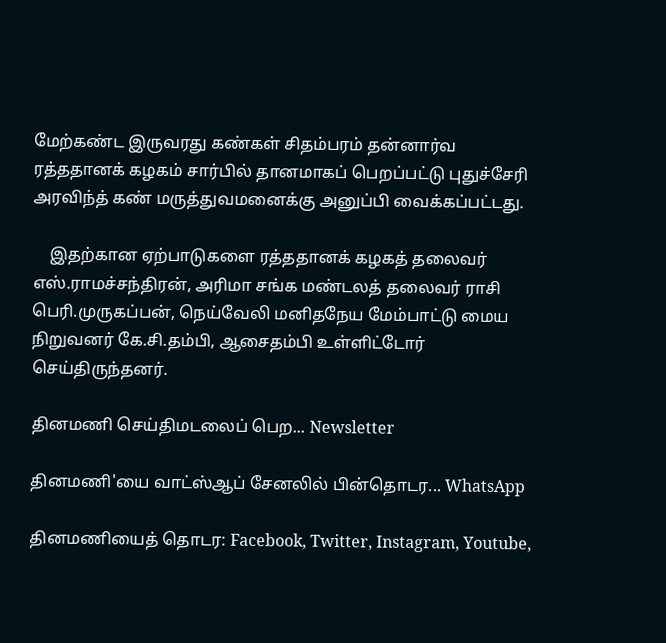மேற்கண்ட இருவரது கண்கள் சிதம்பரம் தன்னார்வ ரத்ததானக் கழகம் சார்பில் தானமாகப் பெறப்பட்டு புதுச்சேரி அரவிந்த் கண் மருத்துவமனைக்கு அனுப்பி வைக்கப்பட்டது.

    இதற்கான ஏற்பாடுகளை ரத்ததானக் கழகத் தலைவர் எஸ்.ராமச்சந்திரன், அரிமா சங்க மண்டலத் தலைவர் ராசி பெரி.முருகப்பன், நெய்வேலி மனிதநேய மேம்பாட்டு மைய நிறுவனர் கே.சி.தம்பி, ஆசைதம்பி உள்ளிட்டோர் செய்திருந்தனர்.

தினமணி செய்திமடலைப் பெற... Newsletter

தினமணி'யை வாட்ஸ்ஆப் சேனலில் பின்தொடர... WhatsApp

தினமணியைத் தொடர: Facebook, Twitter, Instagram, Youtube,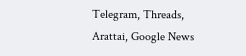Telegram, Threads, Arattai, Google News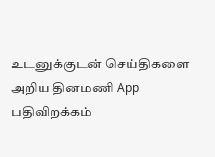உடனுக்குடன் செய்திகளை அறிய தினமணி App பதிவிறக்கம்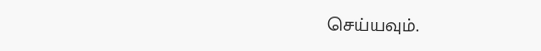செய்யவும்.